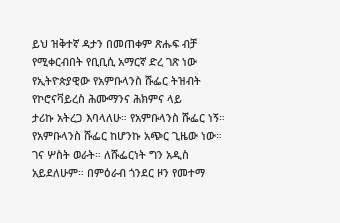ይህ ዝቅተኛ ዳታን በመጠቀም ጽሑፍ ብቻ የሚቀርብበት የቢቢሲ አማርኛ ድረ ገጽ ነው
የኢትዮጵያዊው የአምቡላንስ ሹፌር ትዝብት የኮሮናቫይረስ ሕሙማንና ሕክምና ላይ
ታሪኩ አትረጋ እባላለሁ። የአምቡላንስ ሹፌር ነኝ። የአምቡላንስ ሹፌር ከሆንኩ አጭር ጊዜው ነው። ገና ሦስት ወራት። ለሹፌርነት ግን አዲስ አይደለሁም። በምዕራብ ጎንደር ዞን የመተማ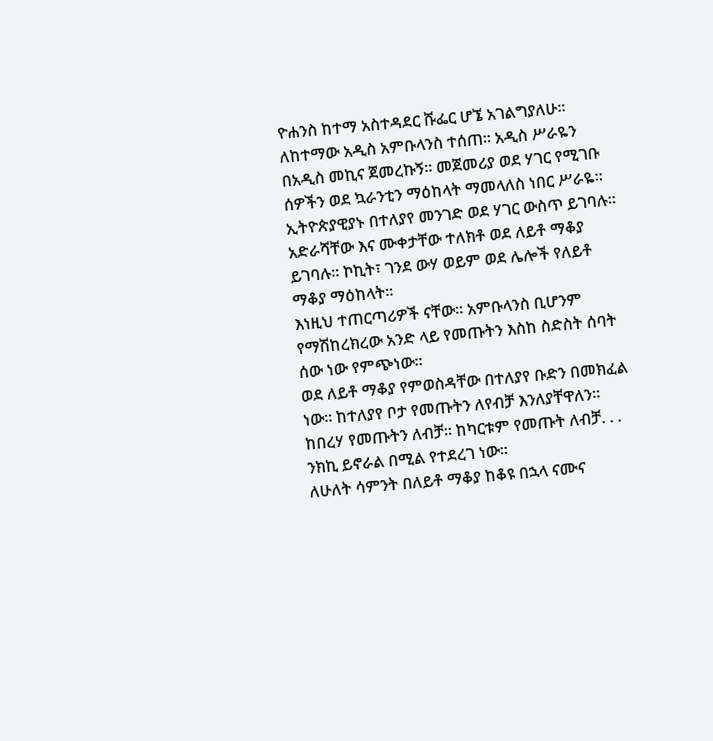ዮሐንስ ከተማ አስተዳደር ሹፌር ሆኜ አገልግያለሁ።
ለከተማው አዲስ አምቡላንስ ተሰጠ። አዲስ ሥራዬን በአዲስ መኪና ጀመረኩኝ። መጀመሪያ ወደ ሃገር የሚገቡ ሰዎችን ወደ ኳራንቲን ማዕከላት ማመላለስ ነበር ሥራዬ።
ኢትዮጵያዊያኑ በተለያየ መንገድ ወደ ሃገር ውስጥ ይገባሉ። አድራሻቸው እና ሙቀታቸው ተለክቶ ወደ ለይቶ ማቆያ ይገባሉ። ኮኪት፣ ገንደ ውሃ ወይም ወደ ሌሎች የለይቶ ማቆያ ማዕከላት።
እነዚህ ተጠርጣሪዎች ናቸው። አምቡላንስ ቢሆንም የማሽከረክረው አንድ ላይ የመጡትን እስከ ስድስት ሰባት ሰው ነው የምጭነው።
ወደ ለይቶ ማቆያ የምወስዳቸው በተለያየ ቡድን በመክፈል ነው። ከተለያየ ቦታ የመጡትን ለየብቻ እንለያቸዋለን። ከበረሃ የመጡትን ለብቻ። ከካርቱም የመጡት ለብቻ. . . ንክኪ ይኖራል በሚል የተደረገ ነው።
ለሁለት ሳምንት በለይቶ ማቆያ ከቆዩ በኋላ ናሙና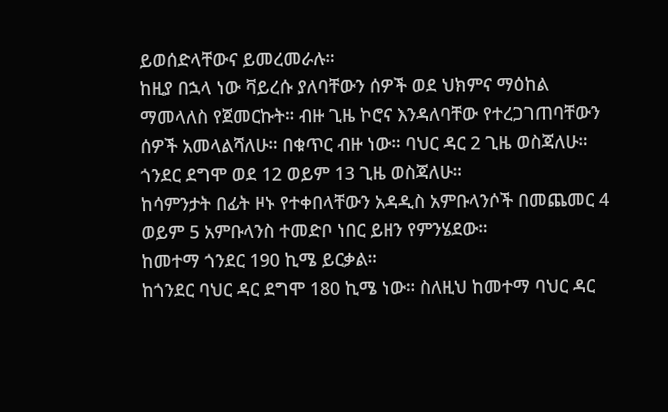ይወሰድላቸውና ይመረመራሉ።
ከዚያ በኋላ ነው ቫይረሱ ያለባቸውን ሰዎች ወደ ህክምና ማዕከል ማመላለስ የጀመርኩት። ብዙ ጊዜ ኮሮና እንዳለባቸው የተረጋገጠባቸውን ሰዎች አመላልሻለሁ። በቁጥር ብዙ ነው። ባህር ዳር 2 ጊዜ ወስጃለሁ። ጎንደር ደግሞ ወደ 12 ወይም 13 ጊዜ ወስጃለሁ።
ከሳምንታት በፊት ዞኑ የተቀበላቸውን አዳዲስ አምቡላንሶች በመጨመር 4 ወይም 5 አምቡላንስ ተመድቦ ነበር ይዘን የምንሄደው።
ከመተማ ጎንደር 190 ኪሜ ይርቃል።
ከጎንደር ባህር ዳር ደግሞ 180 ኪሜ ነው። ስለዚህ ከመተማ ባህር ዳር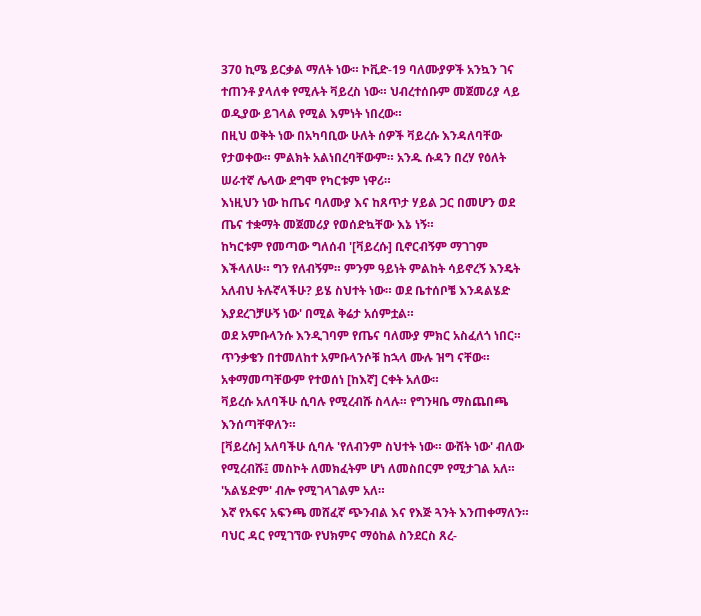370 ኪሜ ይርቃል ማለት ነው። ኮቪድ-19 ባለሙያዎች አንኳን ገና ተጠንቶ ያላለቀ የሚሉት ቫይረስ ነው። ህብረተሰቡም መጀመሪያ ላይ ወዲያው ይገላል የሚል እምነት ነበረው።
በዚህ ወቅት ነው በአካባቢው ሁለት ሰዎች ቫይረሱ እንዳለባቸው የታወቀው። ምልክት አልነበረባቸውም። አንዱ ሱዳን በረሃ የዕለት ሠራተኛ ሌላው ደግሞ የካርቱም ነዋሪ።
እነዚህን ነው ከጤና ባለሙያ እና ከጸጥታ ሃይል ጋር በመሆን ወደ ጤና ተቋማት መጀመሪያ የወሰድኳቸው እኔ ነኝ።
ከካርቱም የመጣው ግለሰብ '[ቫይረሱ] ቢኖርብኝም ማገገም እችላለሁ። ግን የለብኝም። ምንም ዓይነት ምልከት ሳይኖረኝ እንዴት አለብህ ትሉኛላችሁ? ይሄ ስህተት ነው። ወደ ቤተሰቦቼ እንዳልሄድ እያደረገቻሁኝ ነው' በሚል ቅሬታ አሰምቷል።
ወደ አምቡላንሱ እንዲገባም የጤና ባለሙያ ምክር አስፈለጎ ነበር።
ጥንቃቄን በተመለከተ አምቡላንሶቹ ከኋላ ሙሉ ዝግ ናቸው። አቀማመጣቸውም የተወሰነ [ከእኛ] ርቀት አለው።
ቫይረሱ አለባችሁ ሲባሉ የሚረብሹ ስላሉ። የግንዛቤ ማስጨበጫ እንሰጣቸዋለን።
[ቫይረሱ] አለባችሁ ሲባሉ 'የለብንም ስህተት ነው። ውሸት ነው' ብለው የሚረብሹ፤ መስኮት ለመክፈትም ሆነ ለመስበርም የሚታገል አለ። 'አልሄድም' ብሎ የሚገላገልም አለ።
እኛ የአፍና አፍንጫ መሸፈኛ ጭንብል እና የእጅ ጓንት እንጠቀማለን። ባህር ዳር የሚገኘው የህክምና ማዕከል ስንደርስ ጸረ-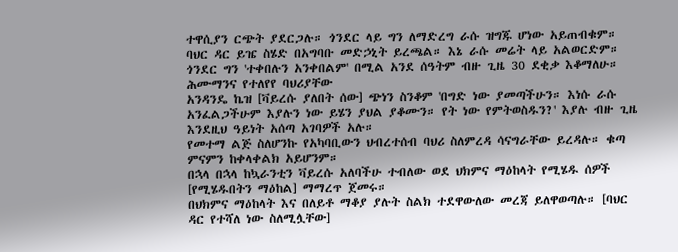ተዋሲያን ርጭት ያደርጋሉ። ጎንደር ላይ ግን ለማድረግ ራሱ ዝግጁ ሆነው አይጠብቁም። ባህር ዳር ይዤ ስሄድ በአግባቡ መድኃኒት ይረጫል። እኔ ራሱ መሬት ላይ አልወርድም። ጎንደር ግን 'ተቀበሉን አንቀበልም' በሚል አንደ ሰዓትም ብዙ ጊዜ 30 ደቂቃ እቆማለሁ።
ሕሙማንና የተለየየ ባህሪያቸው
አንዳንዴ ኬዝ [ቫይረሱ ያለበት ሰው] ጭነን ስንቆም 'በግድ ነው ያመጣችሁን። እነሱ ራሱ አንፈልጋችሁም እያሉን ነው ይሄን ያህል ያቆሙን። የት ነው የምትወስዱን?' እያሉ ብዙ ጊዜ እንደዚህ ዓይነት አሰጣ አገባዎች አሉ።
የመተማ ልጅ ስለሆንኩ የአካባቢውን ህብረተሰብ ባህሪ ስለምረዳ ሳናግራቸው ይረዳሉ። ቁጣ ምናምን ከቀላቀልክ አይሆንም።
በኋላ በኋላ ከኳራንቲን ቫይረሱ አለባችሁ ተብለው ወደ ህክምና ማዕከላት የሚሄዱ ሰዎች [የሚሄዱበትን ማዕከል] ማማረጥ ጀመሩ።
በህክምና ማዕከላት እና በለይቶ ማቆያ ያሉት ስልክ ተደዋውለው መረጃ ይለዋወጣሉ። [ባህር ዳር የተሻለ ነው ስለሚሏቸው]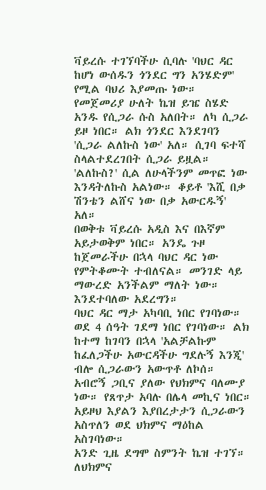ቫይረሱ ተገኘባችሁ ሲባሉ 'ባህር ዳር ከሆነ ውሰዱን ጎንደር ግን አንሄድም' የሚል ባህሪ እያመጡ ነው።
የመጀመሪያ ሁለት ኬዝ ይዤ ስሄድ አንዱ የሲጋራ ሱስ አለበት። ለካ ሲጋራ ይዞ ነበር። ልክ ጎንደር እንደገባን 'ሲጋራ ልለኩስ ነው' አለ። ሲገባ ፍተሻ ስላልተደረገበት ሲጋራ ይዟል።
'ልለኩስ?' ሲል ለሁላችንም መጥፎ ነው እንዳትለኩስ አልነው። ቆይቶ 'እሺ በቃ ሽንቴን ልሸና ነው በቃ አውርዱኝ' አለ።
በወቅቱ ቫይረሱ አዲስ እና በእኛም አይታወቅም ነበር። አንዴ ጉዞ ከጀመራችሁ በኋላ ባህር ዳር ነው የምትቆሙት ተብለናል። መንገድ ላይ ማውረድ አንችልም ማለት ነው። እንደተባለው አደረግን።
ባህር ዳር ማታ አካባቢ ነበር የገባነው። ወደ 4 ሰዓት ገደማ ነበር የገባነው። ልክ ከተማ ከገባን በኋላ 'አልቻልኩም ከፈለጋችሁ አውርዳችሁ ግደሉኝ እንጂ' ብሎ ሲጋራውን አውጥቶ ለኮሰ።
አብሮኝ ጋቢና ያለው የህክምና ባለሙያ ነው። የጸጥታ አባሉ በሌላ መኪና ነበር። አይዞህ እያልን እያበረታታን ሲጋራውን አስጥለን ወደ ህክምና ማዕከል አስገባነው።
አንድ ጊዜ ደግሞ ስምንት ኬዝ ተገኘ። ለህክምና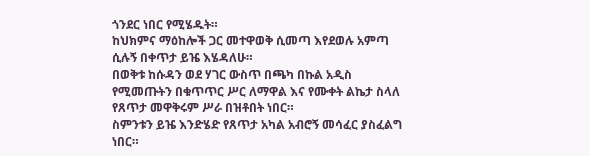ጎንደር ነበር የሚሄዱት።
ከህክምና ማዕከሎች ጋር መተዋወቅ ሲመጣ እየደወሉ አምጣ ሲሉኝ በቀጥታ ይዤ እሄዳለሁ።
በወቅቱ ከሱዳን ወደ ሃገር ውስጥ በጫካ በኩል አዲስ የሚመጡትን በቁጥጥር ሥር ለማዋል እና የሙቀት ልኬታ ስላለ የጸጥታ መዋቅሩም ሥራ በዝቶበት ነበር።
ስምንቱን ይዤ እንድሄድ የጸጥታ አካል አብሮኝ መሳፈር ያስፈልግ ነበር።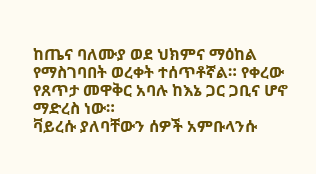ከጤና ባለሙያ ወደ ህክምና ማዕከል የማስገባበት ወረቀት ተሰጥቶኛል። የቀረው የጸጥታ መዋቅር አባሉ ከእኔ ጋር ጋቢና ሆኖ ማድረስ ነው።
ቫይረሱ ያለባቸውን ሰዎች አምቡላንሱ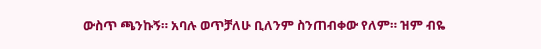ውስጥ ጫንኩኝ። አባሉ ወጥቻለሁ ቢለንም ስንጠብቀው የለም። ዝም ብዬ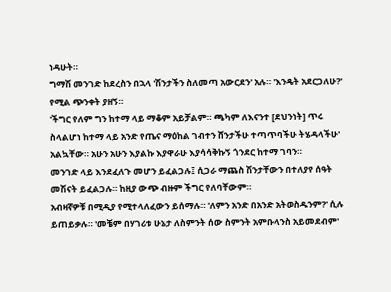ነዳሁት።
ግማሽ መንገድ ከደረስን በኋላ 'ሽንታችን ስለመጣ አውርደን' አሉ። 'እንዴት አደርጋለሁ?' የሚል ጭንቀት ያዘኝ።
'ችግር የለም ግን ከተማ ላይ ማቆም አይቻልም። ጫካም ለእናንተ [ደህንነት] ጥሩ ስላልሆነ ከተማ ላይ አንድ የጤና ማዕከል ገብተን ሸንታችሁ ተጣጥባችሁ ትሄዳላችሁ' አልኳቸው። አሁን አሁን እያልኩ እያዋራሁ እያሳሳቅኩኝ ጎንደር ከተማ ገባን።
መንገድ ላይ እንደፈለጉ መሆን ይፈልጋሉ፤ ሲጋራ ማጨስ ሽንታቸውን በተለያየ ሰዓት መሽናት ይፈልጋሉ። ከዚያ ውጭ ብዙም ችግር የለባቸውም።
አብዛኛዎቹ በሚዲያ የሚተላለፈውን ይሰማሉ። 'ለምን አንድ በአንድ አትወስዱንም?' ሲሉ ይጠይቃሉ። 'መቼም በሃገሪቱ ሁኔታ ለስምንት ሰው ስምንት አምቡላንስ አይመደብም'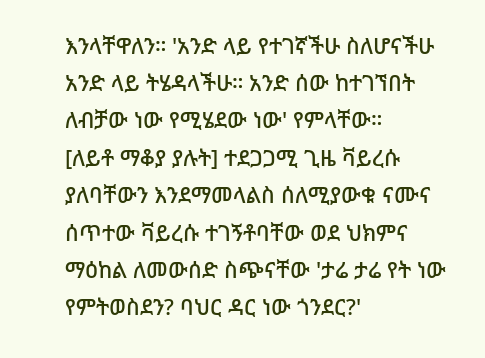እንላቸዋለን። 'አንድ ላይ የተገኛችሁ ስለሆናችሁ አንድ ላይ ትሄዳላችሁ። አንድ ሰው ከተገኘበት ለብቻው ነው የሚሄደው ነው' የምላቸው።
[ለይቶ ማቆያ ያሉት] ተደጋጋሚ ጊዜ ቫይረሱ ያለባቸውን እንደማመላልስ ሰለሚያውቁ ናሙና ሰጥተው ቫይረሱ ተገኝቶባቸው ወደ ህክምና ማዕከል ለመውሰድ ስጭናቸው 'ታሬ ታሬ የት ነው የምትወስደን? ባህር ዳር ነው ጎንደር?'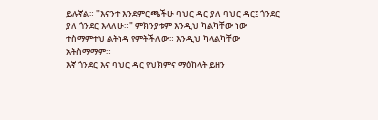ይሉኛል። "እናንተ እንደምርጫችሁ ባህር ዳር ያለ ባህር ዳር፤ ጎንደር ያለ ጎንደር እላለሁ።" ምክንያቱም እንዲህ ካልካቸው ነው ተስማምተህ ልትነዳ የምትችለው። እንዲህ ካላልካቸው አትስማማም።
እኛ ጎንደር እና ባህር ዳር የህክምና ማዕከላት ይዘን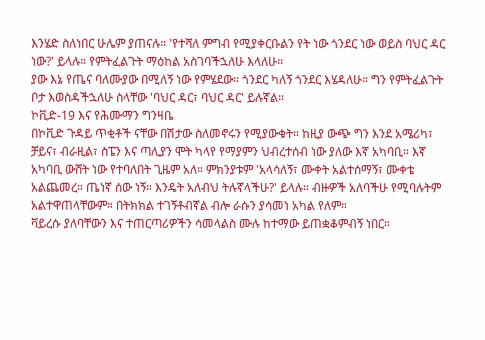እንሄድ ስለነበር ሁሌም ያጠናሉ። 'የተሻለ ምግብ የሚያቀርቡልን የት ነው ጎንደር ነው ወይስ ባህር ዳር ነው?' ይላሉ። የምትፈልጉት ማዕከል አስገባችኋለሁ እላለሁ።
ያው እኔ የጤና ባለሙያው በሚለኝ ነው የምሄደው። ጎንደር ካለኝ ጎንደር እሄዳለሁ። ግን የምትፈልጉት ቦታ እወስዳችኋለሁ ስላቸው 'ባህር ዳር፣ ባህር ዳር' ይሉኛል።
ኮቪድ-19 እና የሕሙማን ግንዛቤ
በኮቪድ ጉዳይ ጥቂቶች ናቸው በሽታው ስለመኖሩን የሚያውቁት። ከዚያ ውጭ ግን እንደ አሜሪካ፣ ቻይና፣ ብራዚል፣ ስፔን እና ጣሊያን ሞት ካላየ የማያምን ህብረተሰብ ነው ያለው እኛ አካባቢ። እኛ አካባቢ ውሸት ነው የተባለበት ጊዜም አለ። ምክንያቱም 'አላሳለኝ፣ ሙቀት አልተሰማኝ፣ ሙቀቴ አልጨመረ። ጤነኛ ሰው ነኝ። እንዴት አለብህ ትሉኛላችሁ?' ይላሉ። ብዙዎች አለባችሁ የሚባሉትም አልተዋጠላቸውም። በትክክል ተገኝቶብኛል ብሎ ራሱን ያሳመነ አካል የለም።
ቫይረሱ ያለባቸውን እና ተጠርጣሪዎችን ሳመላልስ ሙሉ ከተማው ይጠቋቆምብኝ ነበር።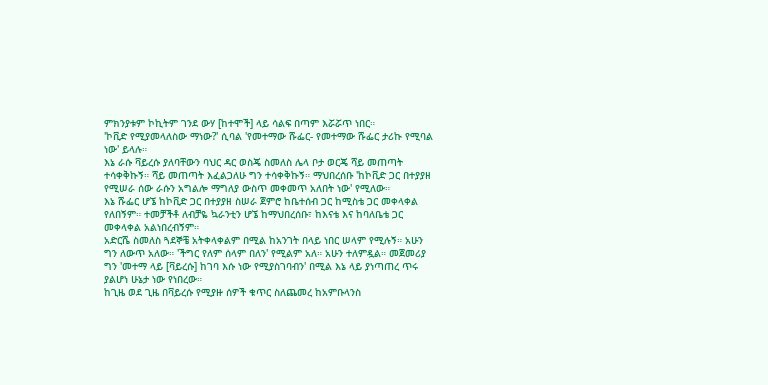ምክንያቱም ኮኪትም ገንደ ውሃ [ከተሞች] ላይ ሳልፍ በጣም እሯሯጥ ነበር።
'ኮቪድ የሚያመላለስው ማነው?' ሲባል 'የመተማው ሹፌር- የመተማው ሹፌር ታሪኩ የሚባል ነው' ይላሉ።
እኔ ራሱ ቫይረሱ ያለባቸውን ባህር ዳር ወስጄ ስመለስ ሌላ ቦታ ወርጄ ሻይ መጠጣት ተሳቀቅኩኝ። ሻይ መጠጣት እፈልጋለሁ ግን ተሳቀቅኩኝ። ማህበረሰቡ 'ከኮቪድ ጋር በተያያዘ የሚሠራ ሰው ራሱን አግልሎ ማግለያ ውስጥ መቀመጥ አለበት ነው' የሚለው።
እኔ ሹፌር ሆኜ ከኮቪድ ጋር በተያያዘ ስሠራ ጀምሮ ከቤተሰብ ጋር ከሚስቴ ጋር መቀላቀል የለበኝም። ተመቻችቶ ለብቻዬ ኳራንቲን ሆኜ ከማህበረሰቡ፣ ከእናቴ እና ከባለቤቴ ጋር መቀላቀል አልነበረብኝም።
አድርሼ ስመለስ ጓደኞቼ አትቀላቀልም በሚል ከአንገት በላይ ነበር ሠላም የሚሉኝ። አሁን ግን ለውጥ አለው። 'ችግር የለም ሰላም በለን' የሚልም አለ። አሁን ተለምዷል። መጀመሪያ ግን 'መተማ ላይ [ቫይረሱ] ከገባ እሱ ነው የሚያስገባብን' በሚል እኔ ላይ ያነጣጠረ ጥሩ ያልሆነ ሁኔታ ነው የነበረው።
ከጊዜ ወደ ጊዜ በቫይረሱ የሚያዙ ሰዎች ቁጥር ስለጨመረ ከአምቡላንስ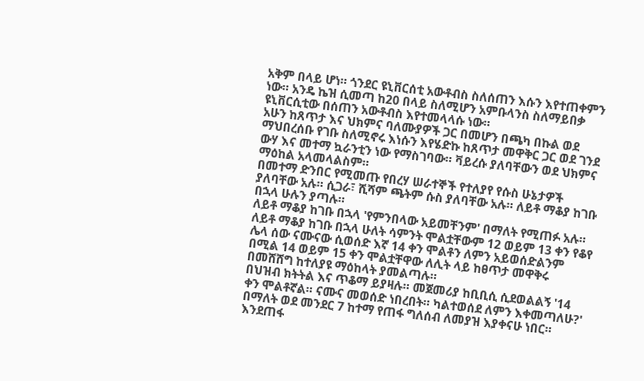አቅም በላይ ሆነ። ጎንደር ዩኒቨርሰቲ አውቶብስ ስለሰጠን እሱን እየተጠቀምን ነው። አንዴ ኬዝ ሲመጣ ከ20 በላይ ስለሚሆን አምቡላንስ ስለማይበቃ ዩኒቨርሲቲው በሰጠን አውቶብስ እየተመላላሱ ነው።
አሁን ከጸጥታ እና ህክምና ባለሙያዎች ጋር በመሆን በጫካ በኩል ወደ ማህበረሰቡ የገቡ ስለሚኖሩ እነሱን እየሄድኩ ከጸጥታ መዋቅር ጋር ወደ ገንደ ውሃ እና መተማ ኳራንቲን ነው የማስገባው። ቫይረሱ ያለባቸውን ወደ ህክምና ማዕከል አላመላልስም።
በመተማ ድንበር የሚመጡ የበረሃ ሠራተኞች የተለያየ የሱስ ሁኔታዎች ያለባቸው አሉ። ሲጋራ፣ ሺሻም ጫትም ሱስ ያለባቸው አሉ። ለይቶ ማቆያ ከገቡ በኋላ ሁሉን ያጣሉ።
ለይቶ ማቆያ ከገቡ በኋላ 'የምንበላው አይመቸንም' በማለት የሚጠፉ አሉ። ለይቶ ማቆያ ከገቡ በኋላ ሁለት ሳምንት ሞልቷቸውም 12 ወይም 13 ቀን የቆየ ሌላ ሰው ናሙናው ሲወሰድ እኛ 14 ቀን ሞልቶን ለምን አይወሰድልንም በሚል 14 ወይም 15 ቀን ሞልቷቸዋው ለሊት ላይ ከፀጥታ መዋቅሩ በመሸሸግ ከተለያዩ ማዕከላት ያመልጣሉ።
በህዝብ ክትትል እና ጥቆማ ይያዛሉ። መጀመሪያ ከቢቢሲ ሲደወልልኝ '14 ቀን ሞልቶኛል። ናሙና መወሰድ ነበረበት። ካልተወሰደ ለምን እቀመጣለሁ?' በማለት ወደ መንደር 7 ከተማ የጠፋ ግለሰብ ለመያዝ እያቀናሁ ነበር። እንደጠፋ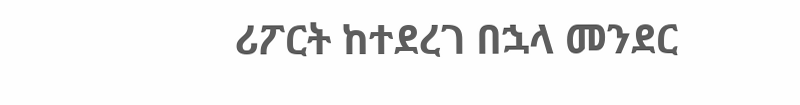ሪፖርት ከተደረገ በኋላ መንደር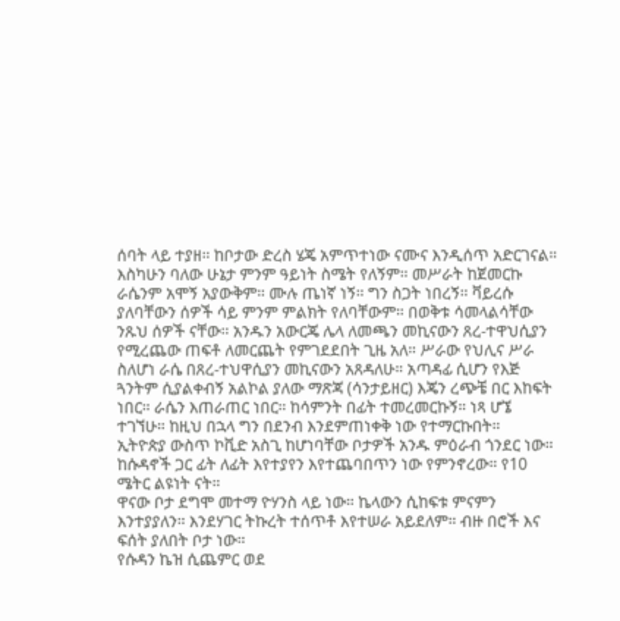ሰባት ላይ ተያዘ። ከቦታው ድረስ ሄጄ አምጥተነው ናሙና እንዲሰጥ አድርገናል።
እስካሁን ባለው ሁኔታ ምንም ዓይነት ስሜት የለኝም። መሥራት ከጀመርኩ ራሴንም አሞኝ አያውቅም። ሙሉ ጤነኛ ነኝ። ግን ስጋት ነበረኝ። ቫይረሱ ያለባቸውን ሰዎች ሳይ ምንም ምልክት የለባቸውም። በወቅቱ ሳመላልሳቸው ንጹህ ሰዎች ናቸው። አንዱን አውርጄ ሌላ ለመጫን መኪናውን ጸረ-ተዋህሲያን የሚረጨው ጠፍቶ ለመርጨት የምገደደበት ጊዜ አለ። ሥራው የህሊና ሥራ ስለሆነ ራሴ በጸረ-ተህዋሲያን መኪናውን አጸዳለሁ። አጣዳፊ ሲሆን የእጅ ጓንትም ሲያልቀብኝ አልኮል ያለው ማጽጃ (ሳንታይዘር) እጄን ረጭቼ በር እከፍት ነበር። ራሴን እጠራጠር ነበር። ከሳምንት በፊት ተመረመርኩኝ። ነጻ ሆኜ ተገኘሁ። ከዚህ በኋላ ግን በደንብ እንደምጠነቀቅ ነው የተማርኩበት።
ኢትዮጵያ ውስጥ ኮቪድ አስጊ ከሆነባቸው ቦታዎች አንዱ ምዕራብ ጎንደር ነው። ከሱዳኖች ጋር ፊት ለፊት እየተያየን እየተጨባበጥን ነው የምንኖረው። የ10 ሜትር ልዩነት ናት።
ዋናው ቦታ ደግሞ መተማ ዮሃንስ ላይ ነው። ኬላውን ሲከፍቱ ምናምን እንተያያለን። እንደሃገር ትኩረት ተሰጥቶ እየተሠራ አይደለም። ብዙ በሮች እና ፍሰት ያለበት ቦታ ነው።
የሱዳን ኬዝ ሲጨምር ወደ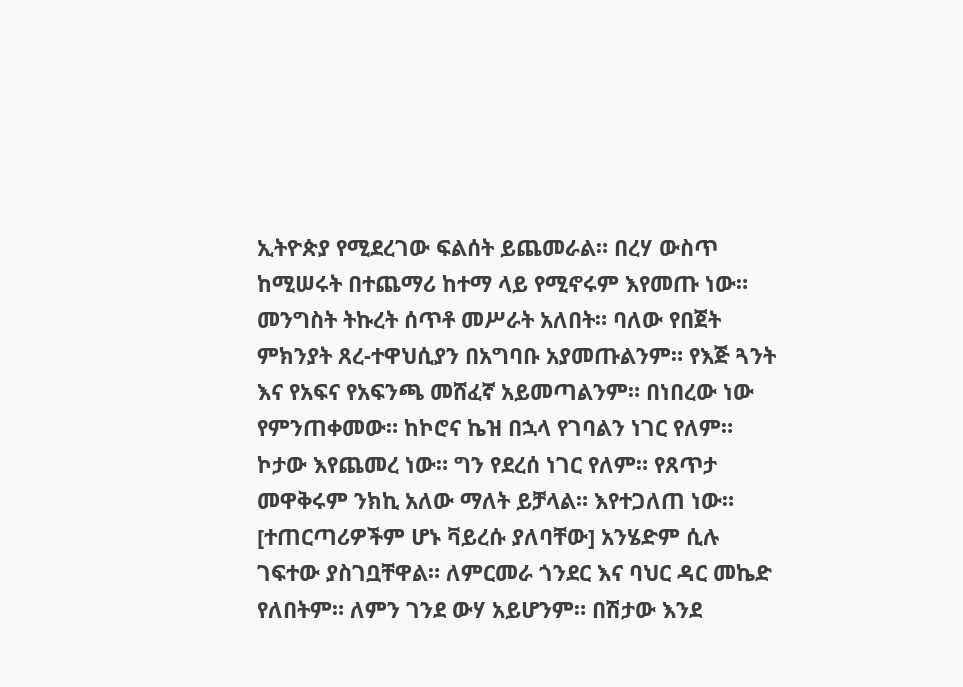ኢትዮጵያ የሚደረገው ፍልሰት ይጨመራል። በረሃ ውስጥ ከሚሠሩት በተጨማሪ ከተማ ላይ የሚኖሩም እየመጡ ነው።
መንግስት ትኩረት ሰጥቶ መሥራት አለበት። ባለው የበጀት ምክንያት ጸረ-ተዋህሲያን በአግባቡ አያመጡልንም። የእጅ ጓንት እና የአፍና የአፍንጫ መሸፈኛ አይመጣልንም። በነበረው ነው የምንጠቀመው። ከኮሮና ኬዝ በኋላ የገባልን ነገር የለም። ኮታው እየጨመረ ነው። ግን የደረሰ ነገር የለም። የጸጥታ መዋቅሩም ንክኪ አለው ማለት ይቻላል። እየተጋለጠ ነው። [ተጠርጣሪዎችም ሆኑ ቫይረሱ ያለባቸው] አንሄድም ሲሉ ገፍተው ያስገቧቸዋል። ለምርመራ ጎንደር እና ባህር ዳር መኬድ የለበትም። ለምን ገንደ ውሃ አይሆንም። በሽታው እንደ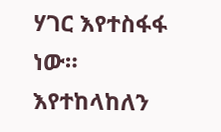ሃገር እየተስፋፋ ነው። እየተከላከለን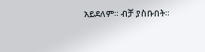አይደለም። ብቻ ያስቡበት።